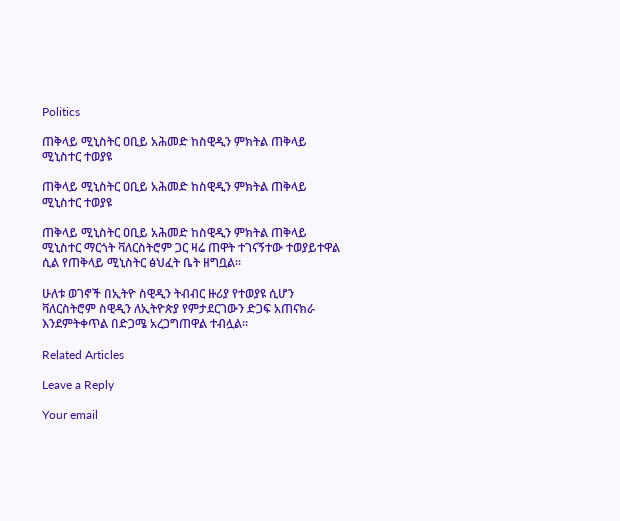Politics

ጠቅላይ ሚኒስትር ዐቢይ አሕመድ ከስዊዲን ምክትል ጠቅላይ ሚኒስተር ተወያዩ

ጠቅላይ ሚኒስትር ዐቢይ አሕመድ ከስዊዲን ምክትል ጠቅላይ ሚኒስተር ተወያዩ

ጠቅላይ ሚኒስትር ዐቢይ አሕመድ ከስዊዲን ምክትል ጠቅላይ ሚኒስተር ማርጎት ቫለርስትሮም ጋር ዛሬ ጠዋት ተገናኝተው ተወያይተዋል ሲል የጠቅላይ ሚኒስትር ፅህፈት ቤት ዘግቧል፡፡

ሁለቱ ወገኖች በኢትዮ ስዊዲን ትብብር ዙሪያ የተወያዩ ሲሆን ቫለርስትሮም ስዊዲን ለኢትዮጵያ የምታደርገውን ድጋፍ አጠናክራ እንደምትቀጥል በድጋሜ አረጋግጠዋል ተብሏል።

Related Articles

Leave a Reply

Your email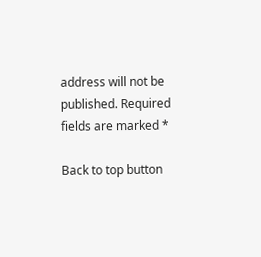address will not be published. Required fields are marked *

Back to top button